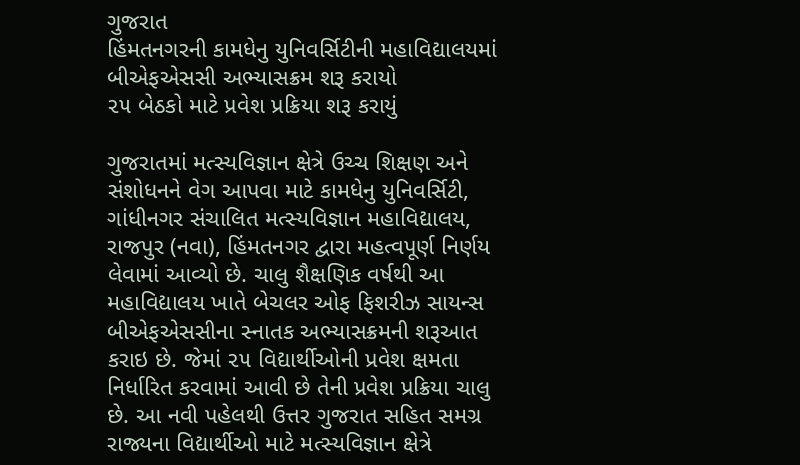ગુજરાત
હિંમતનગરની કામધેનુ યુનિવર્સિટીની મહાવિદ્યાલયમાં બીએફએસસી અભ્યાસક્રમ શરૂ કરાયો
૨૫ બેઠકો માટે પ્રવેશ પ્રક્રિયા શરૂ કરાયું

ગુજરાતમાં મત્સ્યવિજ્ઞાન ક્ષેત્રે ઉચ્ચ શિક્ષણ અને સંશોધનને વેગ આપવા માટે કામધેનુ યુનિવર્સિટી, ગાંધીનગર સંચાલિત મત્સ્યવિજ્ઞાન મહાવિદ્યાલય, રાજપુર (નવા), હિંમતનગર દ્વારા મહત્વપૂર્ણ નિર્ણય લેવામાં આવ્યો છે. ચાલુ શૈક્ષણિક વર્ષથી આ મહાવિદ્યાલય ખાતે બેચલર ઓફ ફિશરીઝ સાયન્સ બીએફએસસીના સ્નાતક અભ્યાસક્રમની શરૂઆત કરાઇ છે. જેમાં ૨૫ વિદ્યાર્થીઓની પ્રવેશ ક્ષમતા નિર્ધારિત કરવામાં આવી છે તેની પ્રવેશ પ્રક્રિયા ચાલુ છે. આ નવી પહેલથી ઉત્તર ગુજરાત સહિત સમગ્ર રાજ્યના વિદ્યાર્થીઓ માટે મત્સ્યવિજ્ઞાન ક્ષેત્રે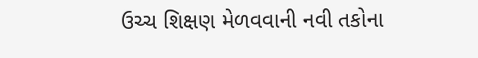ઉચ્ચ શિક્ષણ મેળવવાની નવી તકોના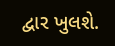દ્વાર ખુલશે.